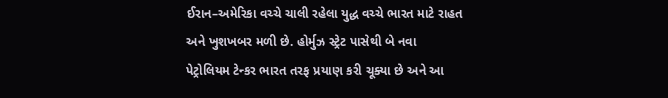ઈરાન–અમેરિકા વચ્ચે ચાલી રહેલા યુદ્ધ વચ્ચે ભારત માટે રાહત અને ખુશખબર મળી છે. હોર્મુઝ સ્ટ્રેટ પાસેથી બે નવા પેટ્રોલિયમ ટેન્કર ભારત તરફ પ્રયાણ કરી ચૂક્યા છે અને આ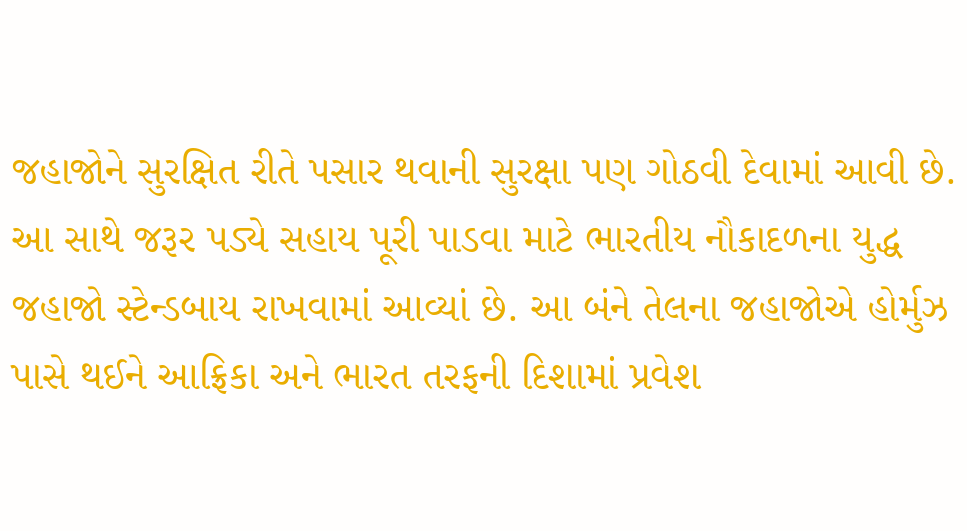જહાજોને સુરક્ષિત રીતે પસાર થવાની સુરક્ષા પણ ગોઠવી દેવામાં આવી છે. આ સાથે જરૂર પડ્યે સહાય પૂરી પાડવા માટે ભારતીય નૌકાદળના યુદ્ધ જહાજો સ્ટેન્ડબાય રાખવામાં આવ્યાં છે. આ બંને તેલના જહાજોએ હોર્મુઝ પાસે થઈને આફ્રિકા અને ભારત તરફની દિશામાં પ્રવેશ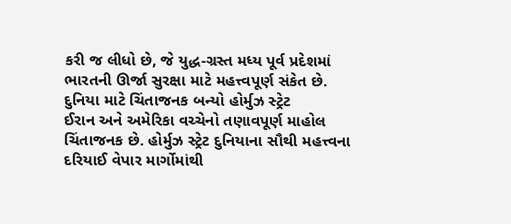કરી જ લીધો છે, જે યુદ્ધ‑ગ્રસ્ત મધ્ય પૂર્વ પ્રદેશમાં ભારતની ઊર્જા સુરક્ષા માટે મહત્ત્વપૂર્ણ સંકેત છે.
દુનિયા માટે ચિંતાજનક બન્યો હોર્મુઝ સ્ટ્રેટ
ઈરાન અને અમેરિકા વચ્ચેનો તણાવપૂર્ણ માહોલ ચિંતાજનક છે. હોર્મુઝ સ્ટ્રેટ દુનિયાના સૌથી મહત્ત્વના દરિયાઈ વેપાર માર્ગોમાંથી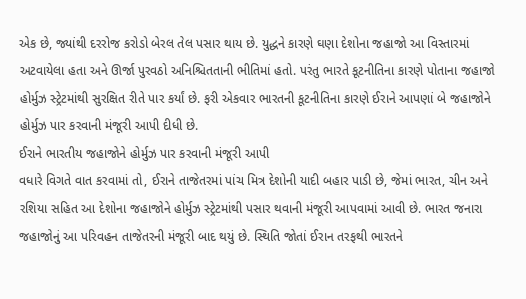એક છે, જ્યાંથી દરરોજ કરોડો બેરલ તેલ પસાર થાય છે. યુદ્ધને કારણે ઘણા દેશોના જહાજો આ વિસ્તારમાં અટવાયેલા હતા અને ઊર્જા પુરવઠો અનિશ્ચિતતાની ભીતિમાં હતો. પરંતુ ભારતે કૂટનીતિના કારણે પોતાના જહાજો હોર્મુઝ સ્ટ્રેટમાંથી સુરક્ષિત રીતે પાર કર્યાં છે. ફરી એકવાર ભારતની કૂટનીતિના કારણે ઈરાને આપણાં બે જહાજોને હોર્મુઝ પાર કરવાની મંજૂરી આપી દીધી છે.
ઈરાને ભારતીય જહાજોને હોર્મુઝ પાર કરવાની મંજૂરી આપી
વધારે વિગતે વાત કરવામાં તો, ઈરાને તાજેતરમાં પાંચ મિત્ર દેશોની યાદી બહાર પાડી છે, જેમાં ભારત, ચીન અને રશિયા સહિત આ દેશોના જહાજોને હોર્મુઝ સ્ટ્રેટમાંથી પસાર થવાની મંજૂરી આપવામાં આવી છે. ભારત જનારા જહાજોનું આ પરિવહન તાજેતરની મંજૂરી બાદ થયું છે. સ્થિતિ જોતાં ઈરાન તરફથી ભારતને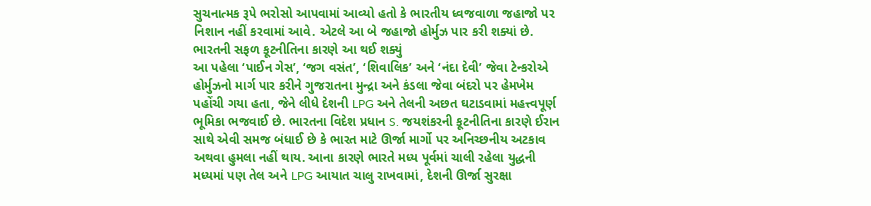સુચનાત્મક રૂપે ભરોસો આપવામાં આવ્યો હતો કે ભારતીય ધ્વજવાળા જહાજો પર નિશાન નહીં કરવામાં આવે. એટલે આ બે જહાજો હોર્મુઝ પાર કરી શક્યાં છે.
ભારતની સફળ કૂટનીતિના કારણે આ થઈ શક્યું
આ પહેલા ‘પાઈન ગેસ’, ‘જગ વસંત’, ‘શિવાલિક’ અને ‘નંદા દેવી’ જેવા ટેન્કરોએ હોર્મુઝનો માર્ગ પાર કરીને ગુજરાતના મુન્દ્રા અને કંડલા જેવા બંદરો પર હેમખેમ પહોંચી ગયા હતા, જેને લીધે દેશની LPG અને તેલની અછત ઘટાડવામાં મહત્ત્વપૂર્ણ ભૂમિકા ભજવાઈ છે. ભારતના વિદેશ પ્રધાન S. જયશંકરની કૂટનીતિના કારણે ઈરાન સાથે એવી સમજ બંધાઈ છે કે ભારત માટે ઊર્જા માર્ગો પર અનિચ્છનીય અટકાવ અથવા હુમલા નહીં થાય. આના કારણે ભારતે મધ્ય પૂર્વમાં ચાલી રહેલા યુદ્ધની મધ્યમાં પણ તેલ અને LPG આયાત ચાલુ રાખવામાં, દેશની ઊર્જા સુરક્ષા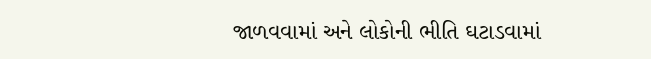જાળવવામાં અને લોકોની ભીતિ ઘટાડવામાં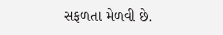સફળતા મેળવી છે.